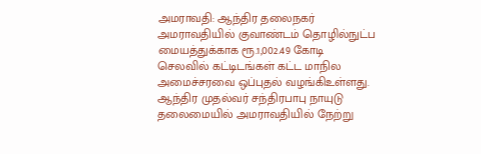அமராவதி: ஆந்திர தலைநகர் அமராவதியில் குவாண்டம் தொழில்நுட்ப மையத்துக்காக ரூ.1,002.49 கோடி செலவில் கட்டிடங்கள் கட்ட மாநில அமைச்சரவை ஒப்புதல் வழங்கிஉள்ளது.
ஆந்திர முதல்வர் சந்திரபாபு நாயுடு தலைமையில் அமராவதியில் நேற்று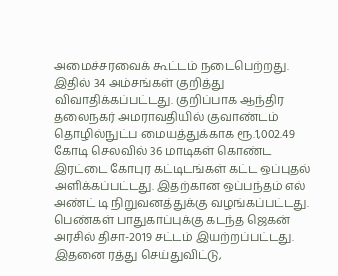அமைச்சரவைக் கூட்டம் நடைபெற்றது. இதில் 34 அம்சங்கள் குறித்து விவாதிக்கப்பட்டது. குறிப்பாக ஆந்திர தலைநகர் அமராவதியில் குவாண்டம் தொழில்நுட்ப மையத்துக்காக ரூ.1,002.49 கோடி செலவில் 36 மாடிகள் கொண்ட இரட்டை கோபுர கட்டிடங்கள் கட்ட ஒப்புதல் அளிக்கப்பட்டது. இதற்கான ஒப்பந்தம் எல் அண்ட் டி நிறுவனத்துக்கு வழங்கப்பட்டது.
பெண்கள் பாதுகாப்புக்கு கடந்த ஜெகன் அரசில் திசா-2019 சட்டம் இயற்றப்பட்டது. இதனை ரத்து செய்துவிட்டு,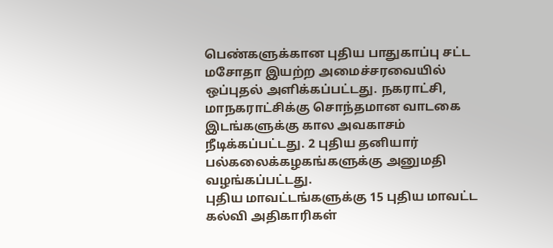பெண்களுக்கான புதிய பாதுகாப்பு சட்ட மசோதா இயற்ற அமைச்சரவையில் ஒப்புதல் அளிக்கப்பட்டது. நகராட்சி, மாநகராட்சிக்கு சொந்தமான வாடகை இடங்களுக்கு கால அவகாசம் நீடிக்கப்பட்டது. 2 புதிய தனியார் பல்கலைக்கழகங்களுக்கு அனுமதி வழங்கப்பட்டது.
புதிய மாவட்டங்களுக்கு 15 புதிய மாவட்ட கல்வி அதிகாரிகள்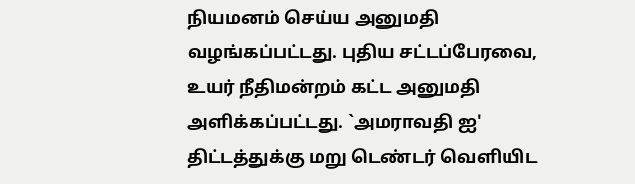நியமனம் செய்ய அனுமதி வழங்கப்பட்டது. புதிய சட்டப்பேரவை, உயர் நீதிமன்றம் கட்ட அனுமதி அளிக்கப்பட்டது. `அமராவதி ஐ' திட்டத்துக்கு மறு டெண்டர் வெளியிட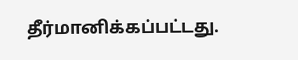தீர்மானிக்கப்பட்டது.